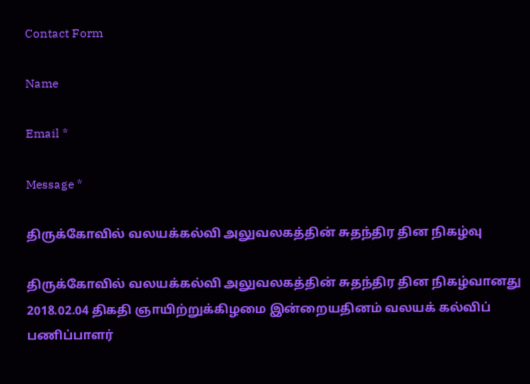Contact Form

Name

Email *

Message *

திருக்கோவில் வலயக்கல்வி அலுவலகத்தின் சுதந்திர தின நிகழ்வு

திருக்கோவில் வலயக்கல்வி அலுவலகத்தின் சுதந்திர தின நிகழ்வானது 2018.02.04 திகதி ஞாயிற்றுக்கிழமை இன்றையதினம் வலயக் கல்விப் பணிப்பாளர்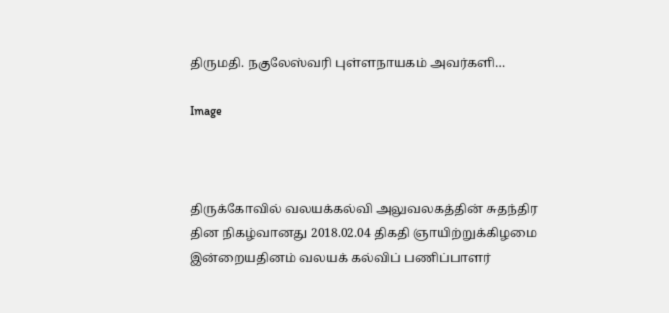திருமதி. நகுலேஸ்வரி புள்ளநாயகம் அவர்களி…

Image



திருக்கோவில் வலயக்கல்வி அலுவலகத்தின் சுதந்திர தின நிகழ்வானது 2018.02.04 திகதி ஞாயிற்றுக்கிழமை இன்றையதினம் வலயக் கல்விப் பணிப்பாளர்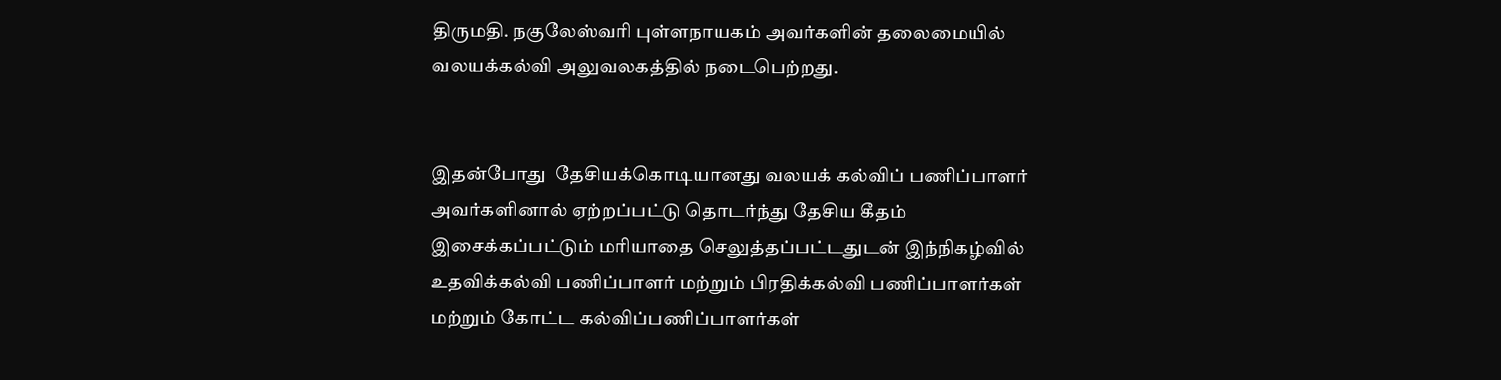திருமதி. நகுலேஸ்வரி புள்ளநாயகம் அவர்களின் தலைமையில் வலயக்கல்வி அலுவலகத்தில் நடைபெற்றது.


இதன்போது  தேசியக்கொடியானது வலயக் கல்விப் பணிப்பாளர் அவர்களினால் ஏற்றப்பட்டு தொடர்ந்து தேசிய கீதம் இசைக்கப்பட்டும் மரியாதை செலுத்தப்பட்டதுடன் இந்நிகழ்வில் உதவிக்கல்வி பணிப்பாளர் மற்றும் பிரதிக்கல்வி பணிப்பாளர்கள் மற்றும் கோட்ட கல்விப்பணிப்பாளர்கள்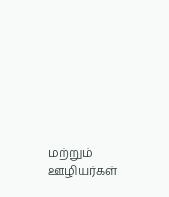மற்றும் ஊழியர்கள்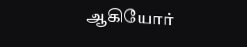ஆகியோர்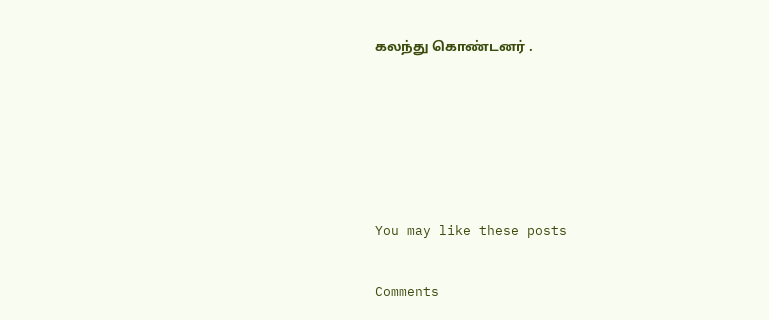கலந்து கொண்டனர் .





You may like these posts

Comments